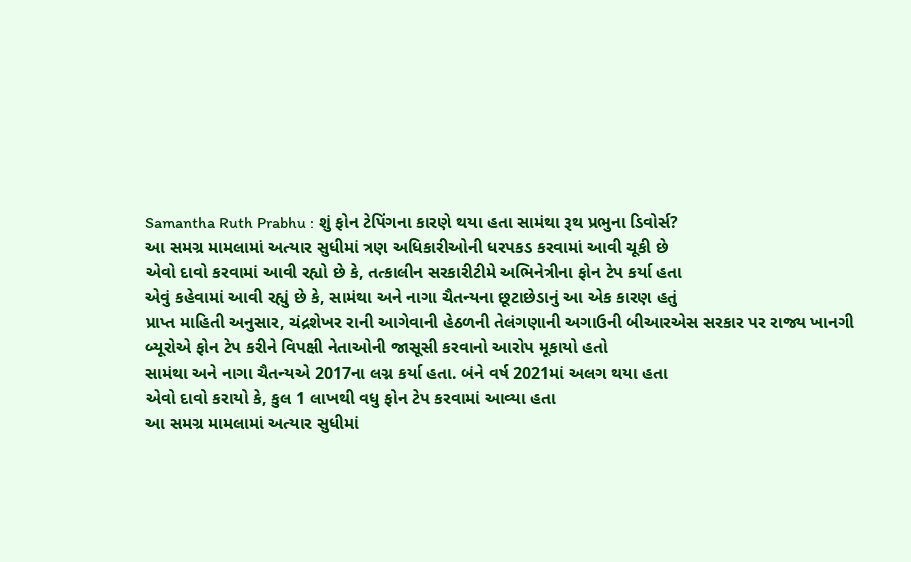Samantha Ruth Prabhu : શું ફોન ટેપિંગના કારણે થયા હતા સામંથા રૂથ પ્રભુના ડિવોર્સ?
આ સમગ્ર મામલામાં અત્યાર સુધીમાં ત્રણ અધિકારીઓની ધરપકડ કરવામાં આવી ચૂકી છે
એવો દાવો કરવામાં આવી રહ્યો છે કે, તત્કાલીન સરકારીટીમે અભિનેત્રીના ફોન ટેપ કર્યા હતા
એવું કહેવામાં આવી રહ્યું છે કે, સામંથા અને નાગા ચૈતન્યના છૂટાછેડાનું આ એક કારણ હતું
પ્રાપ્ત માહિતી અનુસાર, ચંદ્રશેખર રાની આગેવાની હેઠળની તેલંગણાની અગાઉની બીઆરએસ સરકાર પર રાજ્ય ખાનગી બ્યૂરોએ ફોન ટેપ કરીને વિપક્ષી નેતાઓની જાસૂસી કરવાનો આરોપ મૂકાયો હતો
સામંથા અને નાગા ચૈતન્યએ 2017ના લગ્ન કર્યા હતા. બંને વર્ષ 2021માં અલગ થયા હતા
એવો દાવો કરાયો કે, કુલ 1 લાખથી વધુ ફોન ટેપ કરવામાં આવ્યા હતા
આ સમગ્ર મામલામાં અત્યાર સુધીમાં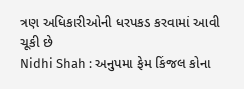ત્રણ અધિકારીઓની ધરપકડ કરવામાં આવી ચૂકી છે
Nidhi Shah : અનુપમા ફેમ કિંજલ કોના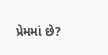પ્રેમમાં છે?